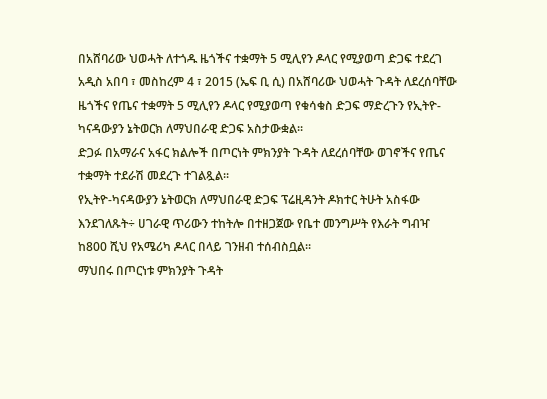በአሸባሪው ህወሓት ለተጎዱ ዜጎችና ተቋማት 5 ሚሊየን ዶላር የሚያወጣ ድጋፍ ተደረገ
አዲስ አበባ ፣ መስከረም 4 ፣ 2015 (ኤፍ ቢ ሲ) በአሸባሪው ህወሓት ጉዳት ለደረሰባቸው ዜጎችና የጤና ተቋማት 5 ሚሊየን ዶላር የሚያወጣ የቁሳቁስ ድጋፍ ማድረጉን የኢትዮ-ካናዳውያን ኔትወርክ ለማህበራዊ ድጋፍ አስታውቋል፡፡
ድጋፉ በአማራና አፋር ክልሎች በጦርነት ምክንያት ጉዳት ለደረሰባቸው ወገኖችና የጤና ተቋማት ተደራሽ መደረጉ ተገልጿል፡፡
የኢትዮ-ካናዳውያን ኔትወርክ ለማህበራዊ ድጋፍ ፕሬዚዳንት ዶክተር ትሁት አስፋው እንደገለጹት÷ ሀገራዊ ጥሪውን ተከትሎ በተዘጋጀው የቤተ መንግሥት የእራት ግብዣ ከ800 ሺህ የአሜሪካ ዶላር በላይ ገንዘብ ተሰብስቧል፡፡
ማህበሩ በጦርነቱ ምክንያት ጉዳት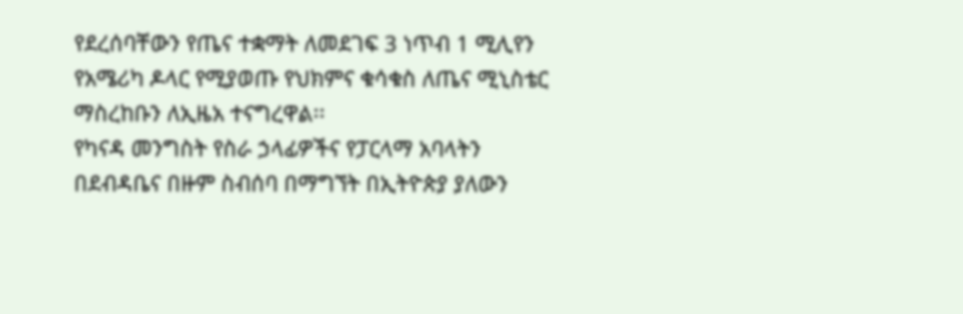የደረሰባቸውን የጤና ተቋማት ለመደገፍ 3 ነጥብ 1 ሚሊየን የአሜሪካ ዶላር የሚያወጡ የህክምና ቁሳቁስ ለጤና ሚኒስቴር ማስረከቡን ለኢዜአ ተናግረዋል፡፡
የካናዳ መንግስት የስራ ኃላፊዎችና የፓርላማ አባላትን በደብዳቤና በዙም ስብሰባ በማግኘት በኢትዮጵያ ያለውን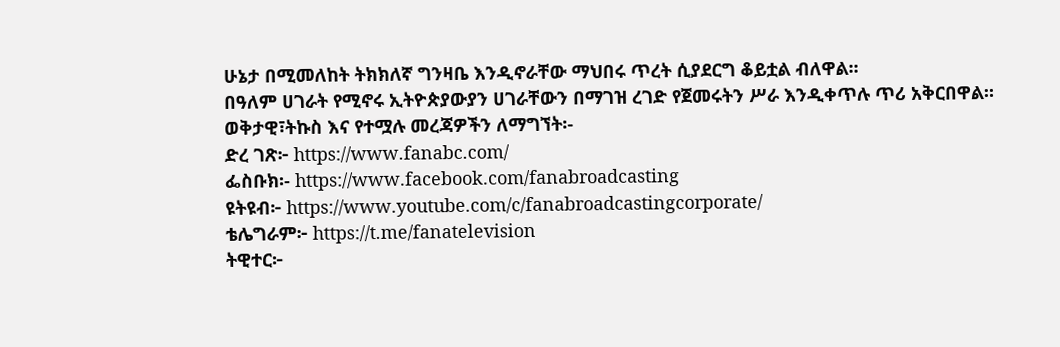ሁኔታ በሚመለከት ትክክለኛ ግንዛቤ እንዲኖራቸው ማህበሩ ጥረት ሲያደርግ ቆይቷል ብለዋል፡፡
በዓለም ሀገራት የሚኖሩ ኢትዮጵያውያን ሀገራቸውን በማገዝ ረገድ የጀመሩትን ሥራ እንዲቀጥሉ ጥሪ አቅርበዋል።
ወቅታዊ፣ትኩስ እና የተሟሉ መረጃዎችን ለማግኘት፡-
ድረ ገጽ፦ https://www.fanabc.com/
ፌስቡክ፡- https://www.facebook.com/fanabroadcasting
ዩትዩብ፦ https://www.youtube.com/c/fanabroadcastingcorporate/
ቴሌግራም፦ https://t.me/fanatelevision
ትዊተር፦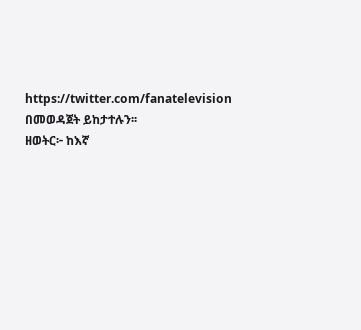https://twitter.com/fanatelevision በመወዳጀት ይከታተሉን፡፡
ዘወትር፦ ከእኛ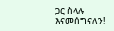ጋር ስላሉ እናመሰግናለን!